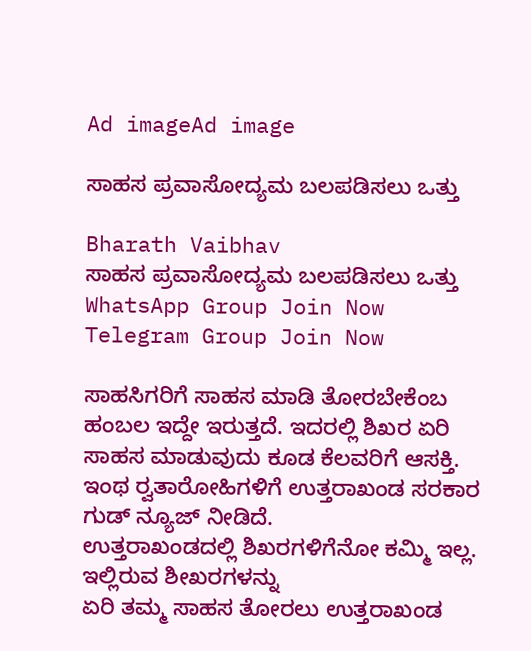Ad imageAd image

ಸಾಹಸ ಪ್ರವಾಸೋದ್ಯಮ ಬಲಪಡಿಸಲು ಒತ್ತು

Bharath Vaibhav
ಸಾಹಸ ಪ್ರವಾಸೋದ್ಯಮ ಬಲಪಡಿಸಲು ಒತ್ತು
WhatsApp Group Join Now
Telegram Group Join Now

ಸಾಹಸಿಗರಿಗೆ ಸಾಹಸ ಮಾಡಿ ತೋರಬೇಕೆಂಬ ಹಂಬಲ ಇದ್ದೇ ಇರುತ್ತದೆ. ಇದರಲ್ಲಿ ಶಿಖರ ಏರಿ ಸಾಹಸ ಮಾಡುವುದು ಕೂಡ ಕೆಲವರಿಗೆ ಆಸಕ್ತಿ. ಇಂಥ ರ‍್ವತಾರೋಹಿಗಳಿಗೆ ಉತ್ತರಾಖಂಡ ಸರಕಾರ ಗುಡ್ ನ್ಯೂಜ್ ನೀಡಿದೆ.
ಉತ್ತರಾಖಂಡದಲ್ಲಿ ಶಿಖರಗಳಿಗೆನೋ ಕಮ್ಮಿ ಇಲ್ಲ. ಇಲ್ಲಿರುವ ಶೀಖರಗಳನ್ನು
ಏರಿ ತಮ್ಮ ಸಾಹಸ ತೋರಲು ಉತ್ತರಾಖಂಡ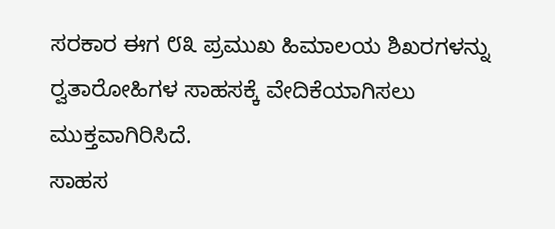ಸರಕಾರ ಈಗ ೮೩ ಪ್ರಮುಖ ಹಿಮಾಲಯ ಶಿಖರಗಳನ್ನು ರ‍್ವತಾರೋಹಿಗಳ ಸಾಹಸಕ್ಕೆ ವೇದಿಕೆಯಾಗಿಸಲು ಮುಕ್ತವಾಗಿರಿಸಿದೆ.
ಸಾಹಸ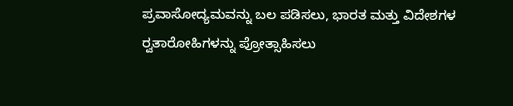ಪ್ರವಾಸೋದ್ಯಮವನ್ನು ಬಲ ಪಡಿಸಲು, ಭಾರತ ಮತ್ತು ವಿದೇಶಗಳ ರ‍್ವತಾರೋಹಿಗಳನ್ನು ಪ್ರೋತ್ಸಾಹಿಸಲು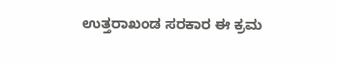ಉತ್ತರಾಖಂಡ ಸರಕಾರ ಈ ಕ್ರಮ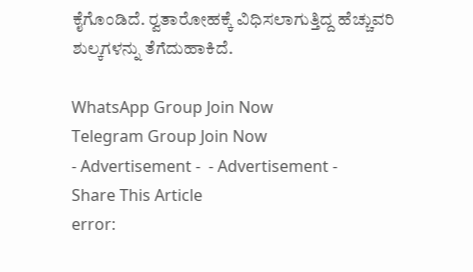ಕೈಗೊಂಡಿದೆ. ರ‍್ವತಾರೋಹಕ್ಕೆ ವಿಧಿಸಲಾಗುತ್ತಿದ್ದ ಹೆಚ್ಚುವರಿ ಶುಲ್ಕಗಳನ್ನು ತೆಗೆದುಹಾಕಿದೆ.

WhatsApp Group Join Now
Telegram Group Join Now
- Advertisement -  - Advertisement -
Share This Article
error: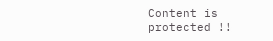Content is protected !!